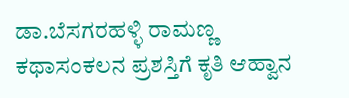ಡಾ.ಬೆಸಗರಹಳ್ಳಿ ರಾಮಣ್ಣ ಕಥಾಸಂಕಲನ ಪ್ರಶಸ್ತಿಗೆ ಕೃತಿ ಆಹ್ವಾನ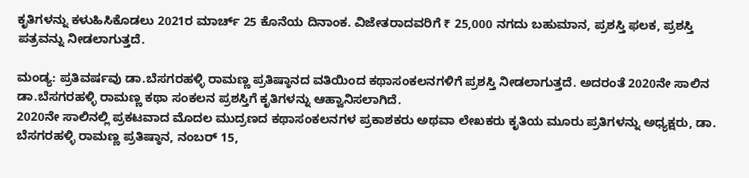ಕೃತಿಗಳನ್ನು ಕಳುಹಿಸಿಕೊಡಲು 2021ರ ಮಾರ್ಚ್ 25 ಕೊನೆಯ ದಿನಾಂಕ. ವಿಜೇತರಾದವರಿಗೆ ₹ 25,000 ನಗದು ಬಹುಮಾನ, ಪ್ರಶಸ್ತಿ ಫಲಕ, ಪ್ರಶಸ್ತಿ ಪತ್ರವನ್ನು ನೀಡಲಾಗುತ್ತದೆ.

ಮಂಡ್ಯ: ಪ್ರತಿವರ್ಷವು ಡಾ.ಬೆಸಗರಹಳ್ಳಿ ರಾಮಣ್ಣ ಪ್ರತಿಷ್ಠಾನದ ವತಿಯಿಂದ ಕಥಾಸಂಕಲನಗಳಿಗೆ ಪ್ರಶಸ್ತಿ ನೀಡಲಾಗುತ್ತದೆ. ಅದರಂತೆ 2020ನೇ ಸಾಲಿನ ಡಾ.ಬೆಸಗರಹಳ್ಳಿ ರಾಮಣ್ಣ ಕಥಾ ಸಂಕಲನ ಪ್ರಶಸ್ತಿಗೆ ಕೃತಿಗಳನ್ನು ಆಹ್ವಾನಿಸಲಾಗಿದೆ.
2020ನೇ ಸಾಲಿನಲ್ಲಿ ಪ್ರಕಟವಾದ ಮೊದಲ ಮುದ್ರಣದ ಕಥಾಸಂಕಲನಗಳ ಪ್ರಕಾಶಕರು ಅಥವಾ ಲೇಖಕರು ಕೃತಿಯ ಮೂರು ಪ್ರತಿಗಳನ್ನು ಅಧ್ಯಕ್ಷರು, ಡಾ. ಬೆಸಗರಹಳ್ಳಿ ರಾಮಣ್ಣ ಪ್ರತಿಷ್ಠಾನ, ನಂಬರ್ 15,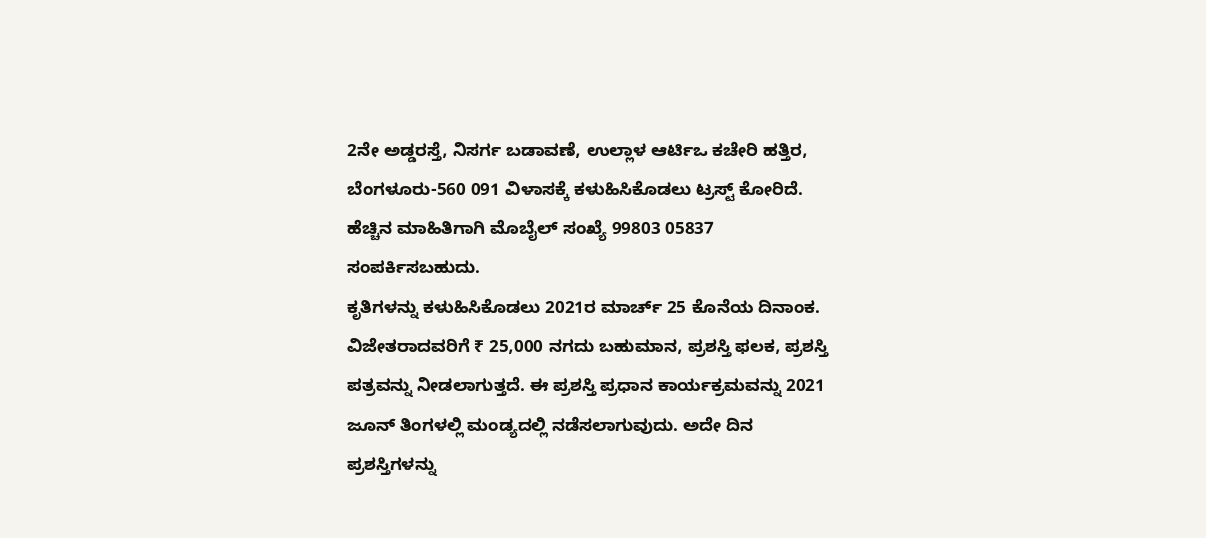2ನೇ ಅಡ್ಡರಸ್ತೆ, ನಿಸರ್ಗ ಬಡಾವಣೆ, ಉಲ್ಲಾಳ ಆರ್ಟಿಒ ಕಚೇರಿ ಹತ್ತಿರ, ಬೆಂಗಳೂರು-560 091 ವಿಳಾಸಕ್ಕೆ ಕಳುಹಿಸಿಕೊಡಲು ಟ್ರಸ್ಟ್ ಕೋರಿದೆ. ಹೆಚ್ಚಿನ ಮಾಹಿತಿಗಾಗಿ ಮೊಬೈಲ್ ಸಂಖ್ಯೆ 99803 05837 ಸಂಪರ್ಕಿಸಬಹುದು.
ಕೃತಿಗಳನ್ನು ಕಳುಹಿಸಿಕೊಡಲು 2021ರ ಮಾರ್ಚ್ 25 ಕೊನೆಯ ದಿನಾಂಕ. ವಿಜೇತರಾದವರಿಗೆ ₹ 25,000 ನಗದು ಬಹುಮಾನ, ಪ್ರಶಸ್ತಿ ಫಲಕ, ಪ್ರಶಸ್ತಿ ಪತ್ರವನ್ನು ನೀಡಲಾಗುತ್ತದೆ. ಈ ಪ್ರಶಸ್ತಿ ಪ್ರಧಾನ ಕಾರ್ಯಕ್ರಮವನ್ನು 2021 ಜೂನ್ ತಿಂಗಳಲ್ಲಿ ಮಂಡ್ಯದಲ್ಲಿ ನಡೆಸಲಾಗುವುದು. ಅದೇ ದಿನ ಪ್ರಶಸ್ತಿಗಳನ್ನು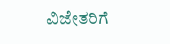ವಿಜೇತರಿಗೆ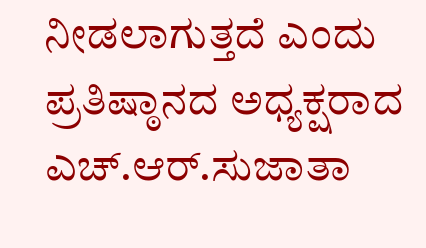ನೀಡಲಾಗುತ್ತದೆ ಎಂದು ಪ್ರತಿಷ್ಠಾನದ ಅಧ್ಯಕ್ಷರಾದ ಎಚ್.ಆರ್.ಸುಜಾತಾ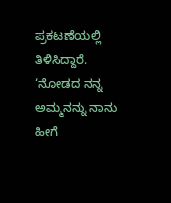ಪ್ರಕಟಣೆಯಲ್ಲಿ ತಿಳಿಸಿದ್ದಾರೆ.
‘ನೋಡದ ನನ್ನ ಅಮ್ಮನನ್ನು ನಾನು ಹೀಗೆ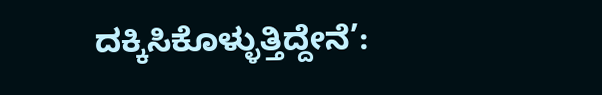ದಕ್ಕಿಸಿಕೊಳ್ಳುತ್ತಿದ್ದೇನೆ’: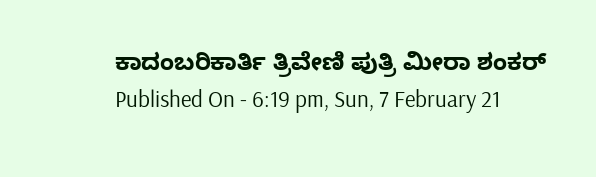ಕಾದಂಬರಿಕಾರ್ತಿ ತ್ರಿವೇಣಿ ಪುತ್ರಿ ಮೀರಾ ಶಂಕರ್
Published On - 6:19 pm, Sun, 7 February 21